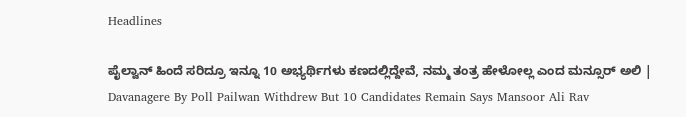Headlines

ಪೈಲ್ವಾನ್‌ ಹಿಂದೆ ಸರಿದ್ರೂ ಇನ್ನೂ 10 ಅಭ್ಯರ್ಥಿಗಳು ಕಣದಲ್ಲಿದ್ದೇವೆ, ನಮ್ಮ ತಂತ್ರ ಹೇಳೋಲ್ಲ ಎಂದ ಮನ್ಸೂರ್ ಅಲಿ | Davanagere By Poll Pailwan Withdrew But 10 Candidates Remain Says Mansoor Ali Rav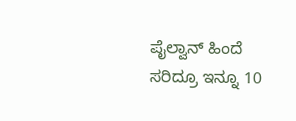ಪೈಲ್ವಾನ್‌ ಹಿಂದೆ ಸರಿದ್ರೂ ಇನ್ನೂ 10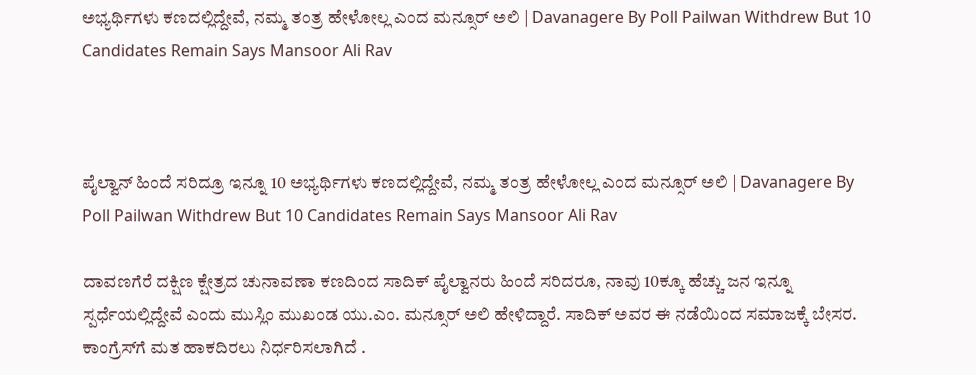ಅಭ್ಯರ್ಥಿಗಳು ಕಣದಲ್ಲಿದ್ದೇವೆ, ನಮ್ಮ ತಂತ್ರ ಹೇಳೋಲ್ಲ ಎಂದ ಮನ್ಸೂರ್ ಅಲಿ | Davanagere By Poll Pailwan Withdrew But 10 Candidates Remain Says Mansoor Ali Rav



ಪೈಲ್ವಾನ್‌ ಹಿಂದೆ ಸರಿದ್ರೂ ಇನ್ನೂ 10 ಅಭ್ಯರ್ಥಿಗಳು ಕಣದಲ್ಲಿದ್ದೇವೆ, ನಮ್ಮ ತಂತ್ರ ಹೇಳೋಲ್ಲ ಎಂದ ಮನ್ಸೂರ್ ಅಲಿ | Davanagere By Poll Pailwan Withdrew But 10 Candidates Remain Says Mansoor Ali Rav

ದಾವಣಗೆರೆ ದಕ್ಷಿಣ ಕ್ಷೇತ್ರದ ಚುನಾವಣಾ ಕಣದಿಂದ ಸಾದಿಕ್ ಪೈಲ್ವಾನರು ಹಿಂದೆ ಸರಿದರೂ, ನಾವು 10ಕ್ಕೂ ಹೆಚ್ಚು ಜನ ಇನ್ನೂ ಸ್ಪರ್ಧೆಯಲ್ಲಿದ್ದೇವೆ ಎಂದು ಮುಸ್ಲಿಂ ಮುಖಂಡ ಯು.ಎಂ. ಮನ್ಸೂರ್ ಅಲಿ ಹೇಳಿದ್ದಾರೆ. ಸಾದಿಕ್ ಅವರ ಈ ನಡೆಯಿಂದ ಸಮಾಜಕ್ಕೆ ಬೇಸರ. ಕಾಂಗ್ರೆಸ್‌ಗೆ ಮತ ಹಾಕದಿರಲು ನಿರ್ಧರಿಸಲಾಗಿದೆ .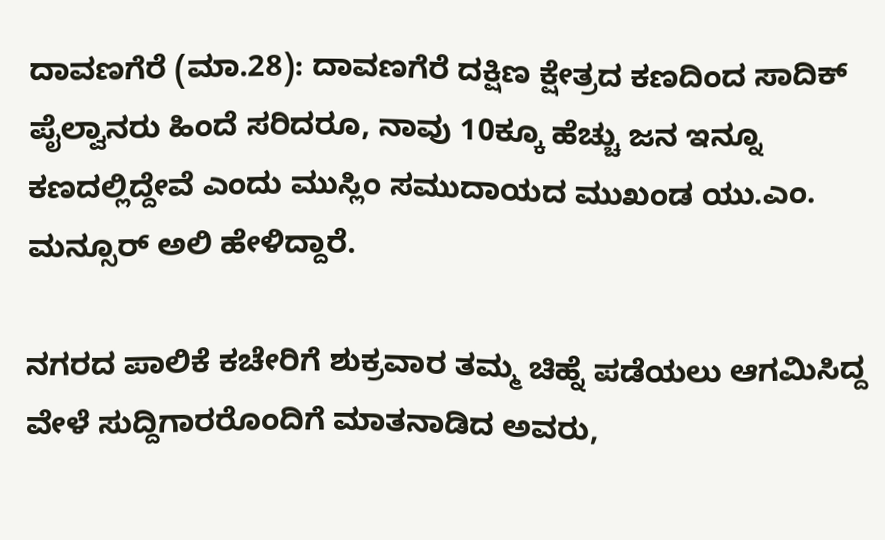ದಾವಣಗೆರೆ (ಮಾ.28): ದಾವಣಗೆರೆ ದಕ್ಷಿಣ ಕ್ಷೇತ್ರದ ಕಣದಿಂದ ಸಾದಿಕ್ ಪೈಲ್ವಾನರು ಹಿಂದೆ ಸರಿದರೂ, ನಾವು 10ಕ್ಕೂ ಹೆಚ್ಚು ಜನ ಇನ್ನೂ ಕಣದಲ್ಲಿದ್ದೇವೆ ಎಂದು ಮುಸ್ಲಿಂ ಸಮುದಾಯದ ಮುಖಂಡ ಯು.ಎಂ. ಮನ್ಸೂರ್ ಅಲಿ ಹೇಳಿದ್ದಾರೆ.

ನಗರದ ಪಾಲಿಕೆ ಕಚೇರಿಗೆ ಶುಕ್ರವಾರ ತಮ್ಮ ಚಿಹ್ನೆ ಪಡೆಯಲು ಆಗಮಿಸಿದ್ದ ವೇಳೆ ಸುದ್ದಿಗಾರರೊಂದಿಗೆ ಮಾತನಾಡಿದ ಅವರು,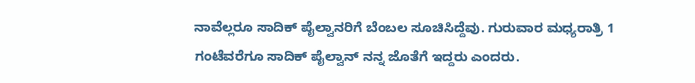ನಾವೆಲ್ಲರೂ ಸಾದಿಕ್ ಪೈಲ್ವಾನರಿಗೆ ಬೆಂಬಲ ಸೂಚಿಸಿದ್ದೆವು. ಗುರುವಾರ ಮಧ್ಯರಾತ್ರಿ 1 ಗಂಟೆವರೆಗೂ ಸಾದಿಕ್ ಪೈಲ್ವಾನ್ ನನ್ನ ಜೊತೆಗೆ ಇದ್ದರು ಎಂದರು.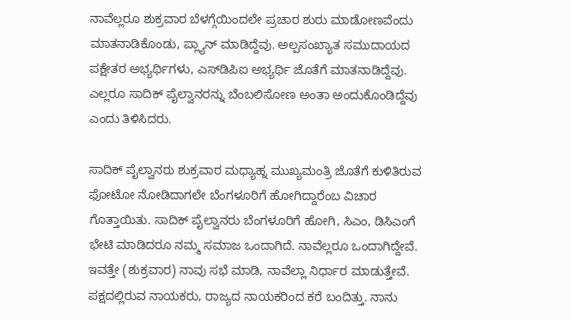ನಾವೆಲ್ಲರೂ ಶುಕ್ರವಾರ ಬೆಳಗ್ಗೆಯಿಂದಲೇ ಪ್ರಚಾರ ಶುರು ಮಾಡೋಣವೆಂದು ಮಾತನಾಡಿಕೊಂಡು, ಪ್ಲ್ಯಾನ್ ಮಾಡಿದ್ದೆವು. ಅಲ್ಪಸಂಖ್ಯಾತ ಸಮುದಾಯದ ಪಕ್ಷೇತರ ಅಭ್ಯರ್ಥಿಗಳು, ಎಸ್‌ಡಿಪಿಐ ಅಭ್ಯರ್ಥಿ ಜೊತೆಗೆ ಮಾತನಾಡಿದ್ದೆವು. ಎಲ್ಲರೂ ಸಾದಿಕ್ ಪೈಲ್ವಾನರನ್ನು ಬೆಂಬಲಿಸೋಣ ಅಂತಾ ಅಂದುಕೊಂಡಿದ್ದೆವು ಎಂದು ತಿಳಿಸಿದರು.

ಸಾದಿಕ್ ಪೈಲ್ವಾನರು ಶುಕ್ರವಾರ ಮಧ್ಯಾಹ್ನ ಮುಖ್ಯಮಂತ್ರಿ ಜೊತೆಗೆ ಕುಳಿತಿರುವ ಫೋಟೋ ನೋಡಿದಾಗಲೇ ಬೆಂಗಳೂರಿಗೆ ಹೋಗಿದ್ದಾರೆಂಬ ವಿಚಾರ ಗೊತ್ತಾಯಿತು. ಸಾದಿಕ್ ಪೈಲ್ವಾನರು ಬೆಂಗಳೂರಿಗೆ ಹೋಗಿ, ಸಿಎಂ, ಡಿಸಿಎಂಗೆ ಭೇಟಿ ಮಾಡಿದರೂ ನಮ್ಮ ಸಮಾಜ ಒಂದಾಗಿದೆ. ನಾವೆಲ್ಲರೂ ಒಂದಾಗಿದ್ದೇವೆ. ಇವತ್ತೇ (ಶುಕ್ರವಾರ) ನಾವು ಸಭೆ ಮಾಡಿ, ನಾವೆಲ್ಲಾ ನಿರ್ಧಾರ ಮಾಡುತ್ತೇವೆ. ಪಕ್ಷದಲ್ಲಿರುವ ನಾಯಕರು, ರಾಜ್ಯದ ನಾಯಕರಿಂದ ಕರೆ ಬಂದಿತ್ತು. ನಾನು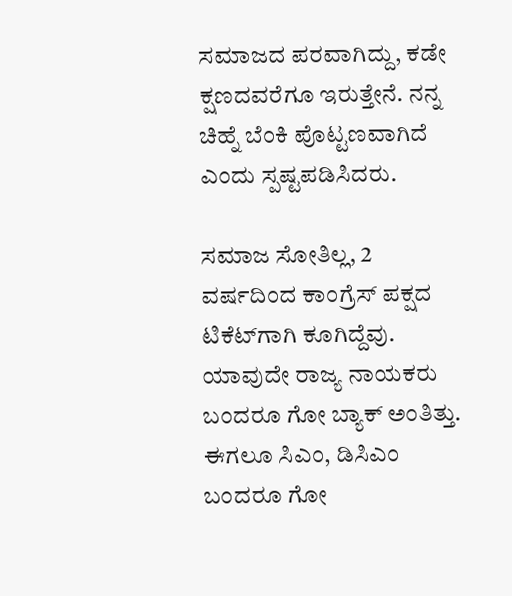ಸಮಾಜದ ಪರವಾಗಿದ್ದು, ಕಡೇ ಕ್ಷಣದವರೆಗೂ ಇರುತ್ತೇನೆ. ನನ್ನ ಚಿಹ್ನೆ ಬೆಂಕಿ ಪೊಟ್ಟಣವಾಗಿದೆ ಎಂದು ಸ್ಪಷ್ಟಪಡಿಸಿದರು.

ಸಮಾಜ ಸೋತಿಲ್ಲ, 2 ವರ್ಷದಿಂದ ಕಾಂಗ್ರೆಸ್ ಪಕ್ಷದ ಟಿಕೆಟ್‌ಗಾಗಿ ಕೂಗಿದ್ದೆವು. ಯಾವುದೇ ರಾಜ್ಯ ನಾಯಕರು ಬಂದರೂ ಗೋ ಬ್ಯಾಕ್ ಅಂತಿತ್ತು. ಈಗಲೂ ಸಿಎಂ, ಡಿಸಿಎಂ ಬಂದರೂ ಗೋ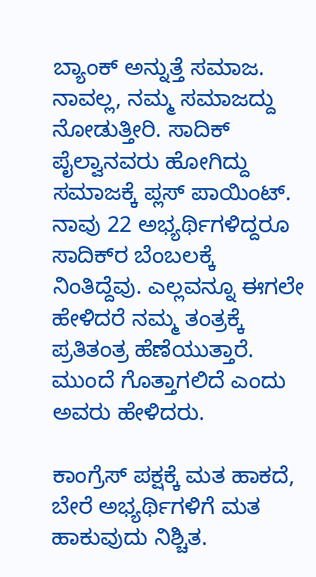ಬ್ಯಾಂಕ್ ಅನ್ನುತ್ತೆ ಸಮಾಜ. ನಾವಲ್ಲ, ನಮ್ಮ ಸಮಾಜದ್ದು ನೋಡುತ್ತೀರಿ. ಸಾದಿಕ್ ಪೈಲ್ವಾನವರು ಹೋಗಿದ್ದು ಸಮಾಜಕ್ಕೆ ಪ್ಲಸ್ ಪಾಯಿಂಟ್. ನಾವು 22 ಅಭ್ಯರ್ಥಿಗಳಿದ್ದರೂ ಸಾದಿಕ್‌ರ ಬೆಂಬಲಕ್ಕೆ ನಿಂತಿದ್ದೆವು. ಎಲ್ಲವನ್ನೂ ಈಗಲೇ ಹೇಳಿದರೆ ನಮ್ಮ ತಂತ್ರಕ್ಕೆ ಪ್ರತಿತಂತ್ರ ಹೆಣೆಯುತ್ತಾರೆ. ಮುಂದೆ ಗೊತ್ತಾಗಲಿದೆ ಎಂದು ಅವರು ಹೇಳಿದರು.

ಕಾಂಗ್ರೆಸ್ ಪಕ್ಷಕ್ಕೆ ಮತ ಹಾಕದೆ, ಬೇರೆ ಅಭ್ಯರ್ಥಿಗಳಿಗೆ ಮತ ಹಾಕುವುದು ನಿಶ್ಚಿತ.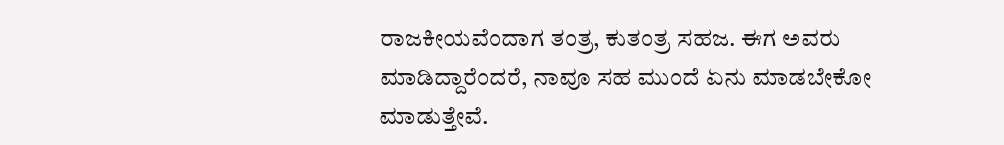ರಾಜಕೀಯವೆಂದಾಗ ತಂತ್ರ, ಕುತಂತ್ರ ಸಹಜ. ಈಗ ಅವರು ಮಾಡಿದ್ದಾರೆಂದರೆ, ನಾವೂ ಸಹ ಮುಂದೆ ಏನು ಮಾಡಬೇಕೋ ಮಾಡುತ್ತೇವೆ.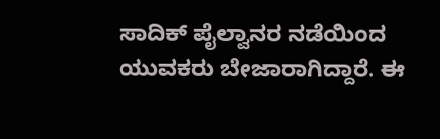ಸಾದಿಕ್‌ ಪೈಲ್ವಾನರ ನಡೆಯಿಂದ ಯುವಕರು ಬೇಜಾರಾಗಿದ್ದಾರೆ. ಈ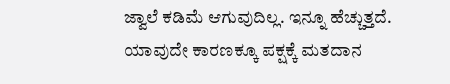ಜ್ವಾಲೆ ಕಡಿಮೆ ಆಗುವುದಿಲ್ಲ. ಇನ್ನೂ ಹೆಚ್ಚುತ್ತದೆ. ಯಾವುದೇ ಕಾರಣಕ್ಕೂ ಪಕ್ಷಕ್ಕೆ ಮತದಾನ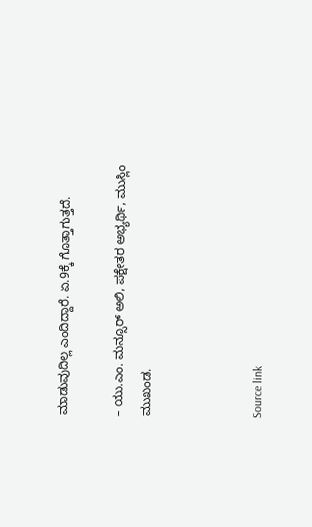ಮಾಡುವುದಿಲ್ಲ ಎಂದಿದ್ದಾರೆ. ಏ.9ಕ್ಕೆ ಗೊತ್ತಾಗುತ್ತದೆ.

– ಯು.ಎಂ. ಮನ್ಸೂರ್ ಅಲಿ, ಪಕ್ಷೇತರ ಅಭ್ಯರ್ಥಿ, ಮುಸ್ಲಿಂ ಮುಖಂಡ.



Source link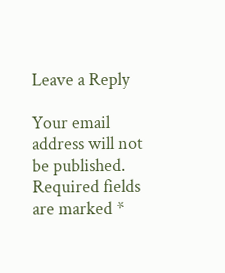Leave a Reply

Your email address will not be published. Required fields are marked *